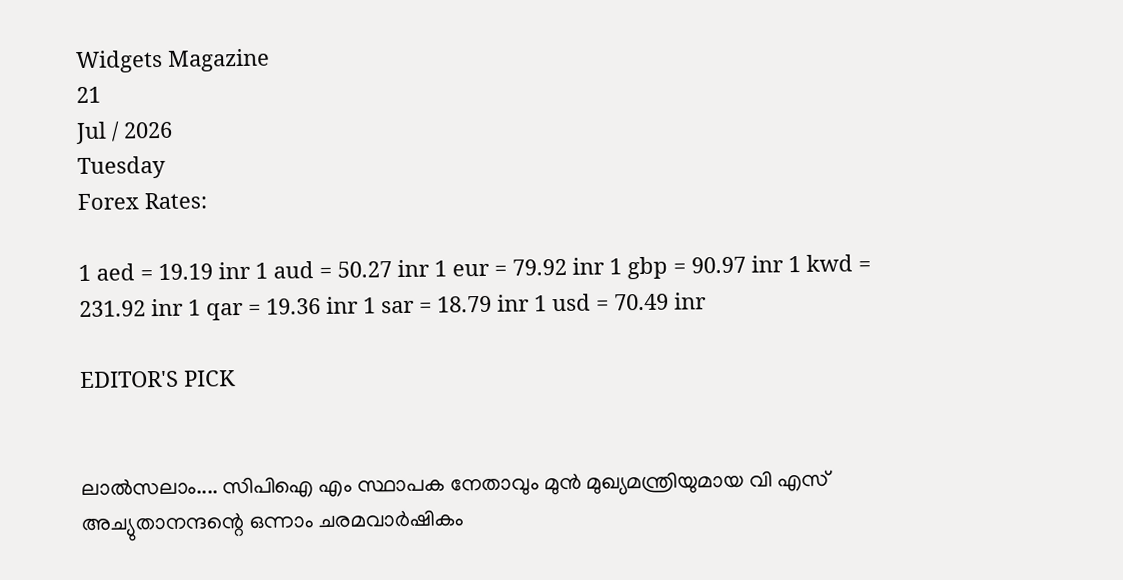Widgets Magazine
21
Jul / 2026
Tuesday
Forex Rates:

1 aed = 19.19 inr 1 aud = 50.27 inr 1 eur = 79.92 inr 1 gbp = 90.97 inr 1 kwd = 231.92 inr 1 qar = 19.36 inr 1 sar = 18.79 inr 1 usd = 70.49 inr

EDITOR'S PICK


ലാൽസലാം.... സിപിഐ എം സ്ഥാപക നേതാവും മുൻ മുഖ്യമന്ത്രിയുമായ വി എസ്‌ അച്യുതാനന്ദന്റെ ഒന്നാം ചരമവാർഷികം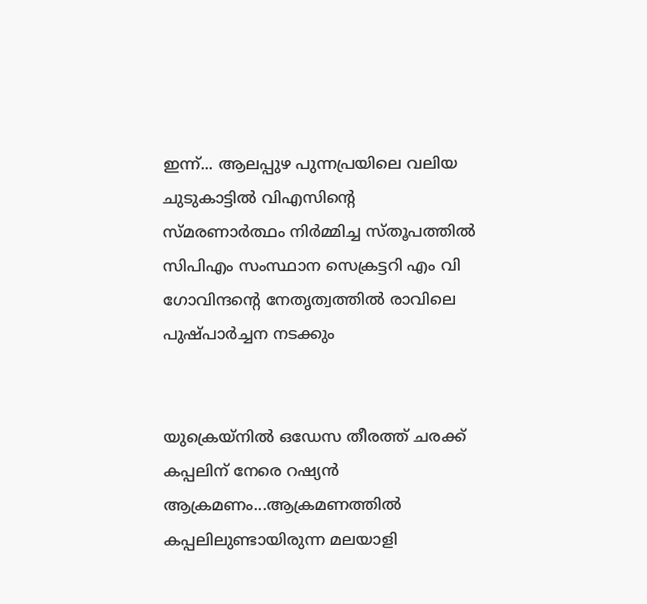ഇന്ന്... ആലപ്പുഴ പുന്നപ്രയിലെ വലിയ ചുടുകാട്ടിൽ വിഎസിന്റെ സ്മരണാർത്ഥം നിർമ്മിച്ച സ്തൂപത്തിൽ സിപിഎം സംസ്ഥാന സെക്രട്ടറി എം വി ഗോവിന്ദന്റെ നേതൃത്വത്തിൽ രാവിലെ പുഷ്പാർച്ചന നടക്കും


യുക്രെയ്നിൽ ഒഡേസ തീരത്ത് ചരക്ക് കപ്പലിന് നേരെ റഷ്യൻ ആക്രമണം...ആക്രമണത്തിൽ കപ്പലിലുണ്ടായിരുന്ന മലയാളി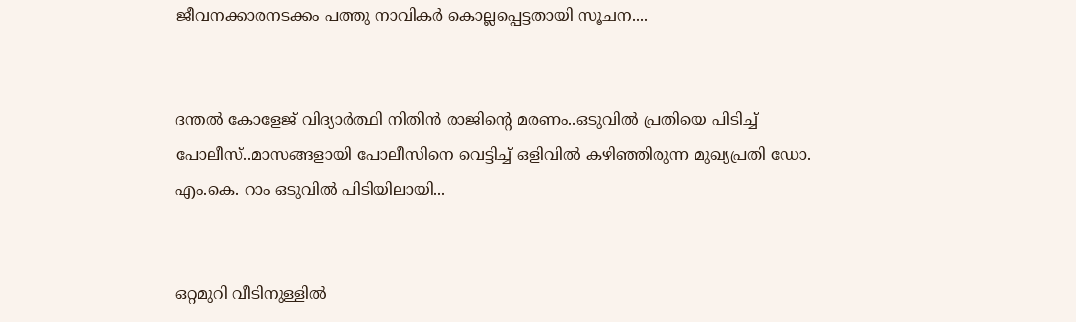ജീവനക്കാരനടക്കം പത്തു നാവികർ കൊല്ലപ്പെട്ടതായി സൂചന....


ദന്തല്‍ കോളേജ് വിദ്യാര്‍ത്ഥി നിതിന്‍ രാജിന്റെ മരണം..ഒടുവിൽ പ്രതിയെ പിടിച്ച് പോലീസ്..മാസങ്ങളായി പോലീസിനെ വെട്ടിച്ച് ഒളിവില്‍ കഴിഞ്ഞിരുന്ന മുഖ്യപ്രതി ഡോ. എം.കെ. റാം ഒടുവില്‍ പിടിയിലായി...


ഒറ്റമുറി വീടിനുള്ളില്‍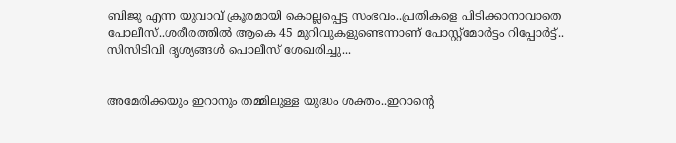ബിജു എന്ന യുവാവ് ക്രൂരമായി കൊല്ലപ്പെട്ട സംഭവം..പ്രതികളെ പിടിക്കാനാവാതെ പോലീസ്..ശരീരത്തില്‍ ആകെ 45 മുറിവുകളുണ്ടെന്നാണ് പോസ്റ്റ്മോര്‍ട്ടം റിപ്പോര്‍ട്ട്.. സിസിടിവി ദൃശ്യങ്ങൾ പൊലീസ് ശേഖരിച്ചു...


അമേരിക്കയും ഇറാനും തമ്മിലുള്ള യുദ്ധം ശക്തം..ഇറാന്റെ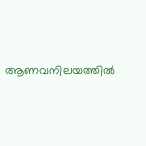ആണവനിലയത്തിൽ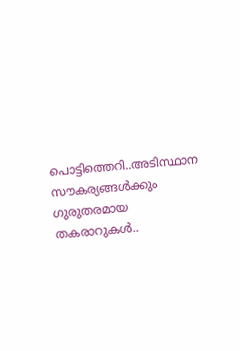പൊട്ടിത്തെറി..അടിസ്ഥാന സൗകര്യങ്ങള്‍ക്കും ഗുരുതരമായ തകരാറുകള്‍..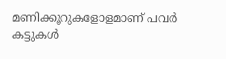മണിക്കൂറുകളോളമാണ് പവര്‍ കട്ടുകള്‍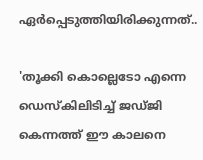ഏര്‍പ്പെടുത്തിയിരിക്കുന്നത്..

'തൂക്കി കൊല്ലെടോ എന്നെ ഡെസ്‌കിലിടിച്ച് ജഡ്ജി കെന്നത്ത് ഈ കാലനെ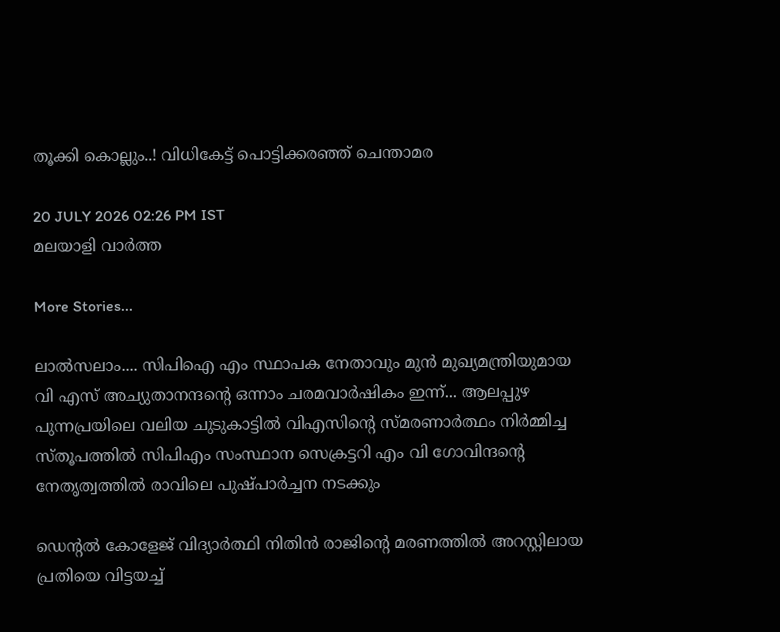തൂക്കി കൊല്ലും..! വിധികേട്ട് പൊട്ടിക്കരഞ്ഞ് ചെന്താമര

20 JULY 2026 02:26 PM IST
മലയാളി വാര്‍ത്ത

More Stories...

ലാൽസലാം.... സിപിഐ എം സ്ഥാപക നേതാവും മുൻ മുഖ്യമന്ത്രിയുമായ വി എസ്‌ അച്യുതാനന്ദന്റെ ഒന്നാം ചരമവാർഷികം ഇന്ന്... ആലപ്പുഴ പുന്നപ്രയിലെ വലിയ ചുടുകാട്ടിൽ വിഎസിന്റെ സ്മരണാർത്ഥം നിർമ്മിച്ച സ്തൂപത്തിൽ സിപിഎം സംസ്ഥാന സെക്രട്ടറി എം വി ഗോവിന്ദന്റെ നേതൃത്വത്തിൽ രാവിലെ പുഷ്പാർച്ചന നടക്കും

ഡെന്റല്‍ കോളേജ് വിദ്യാര്‍ത്ഥി നിതിന്‍ രാജിന്റെ മരണത്തില്‍ അറസ്റ്റിലായ പ്രതിയെ വിട്ടയച്ച്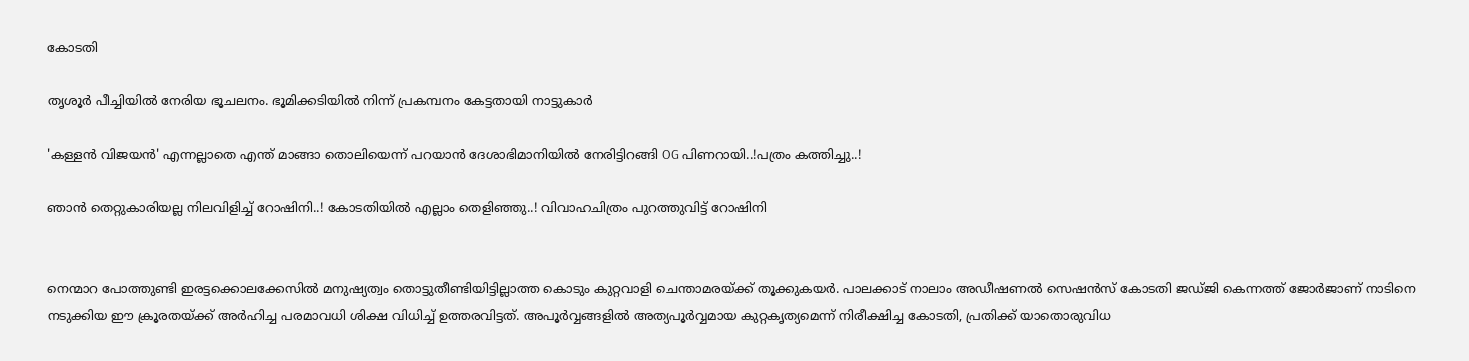കോടതി

തൃശൂർ പീച്ചിയിൽ നേരിയ ഭൂചലനം. ഭൂമിക്കടിയിൽ നിന്ന് പ്രകമ്പനം കേട്ടതായി നാട്ടുകാർ

'കള്ളന്‍ വിജയന്‍' എന്നല്ലാതെ എന്ത് മാങ്ങാ തൊലിയെന്ന് പറയാൻ ദേശാഭിമാനിയിൽ നേരിട്ടിറങ്ങി OG പിണറായി..!പത്രം കത്തിച്ചു..!

ഞാൻ തെറ്റുകാരിയല്ല നിലവിളിച്ച് റോഷിനി..! കോടതിയിൽ എല്ലാം തെളിഞ്ഞു..! വിവാഹചിത്രം പുറത്തുവിട്ട് റോഷിനി


നെന്മാറ പോത്തുണ്ടി ഇരട്ടക്കൊലക്കേസില്‍ മനുഷ്യത്വം തൊട്ടുതീണ്ടിയിട്ടില്ലാത്ത കൊടും കുറ്റവാളി ചെന്താമരയ്ക്ക് തൂക്കുകയര്‍. പാലക്കാട് നാലാം അഡീഷണല്‍ സെഷന്‍സ് കോടതി ജഡ്ജി കെന്നത്ത് ജോര്‍ജാണ് നാടിനെ നടുക്കിയ ഈ ക്രൂരതയ്ക്ക് അര്‍ഹിച്ച പരമാവധി ശിക്ഷ വിധിച്ച് ഉത്തരവിട്ടത്. അപൂര്‍വ്വങ്ങളില്‍ അത്യപൂര്‍വ്വമായ കുറ്റകൃത്യമെന്ന് നിരീക്ഷിച്ച കോടതി, പ്രതിക്ക് യാതൊരുവിധ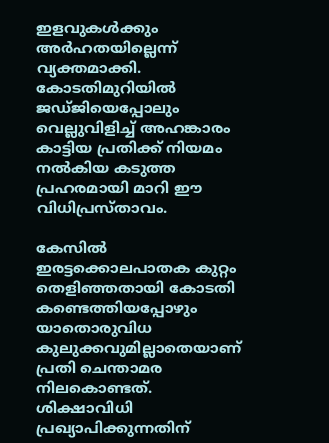ഇളവുകള്‍ക്കും അര്‍ഹതയില്ലെന്ന് വ്യക്തമാക്കി. കോടതിമുറിയില്‍ ജഡ്ജിയെപ്പോലും വെല്ലുവിളിച്ച് അഹങ്കാരം കാട്ടിയ പ്രതിക്ക് നിയമം നല്‍കിയ കടുത്ത പ്രഹരമായി മാറി ഈ വിധിപ്രസ്താവം.

കേസില്‍ ഇരട്ടക്കൊലപാതക കുറ്റം തെളിഞ്ഞതായി കോടതി കണ്ടെത്തിയപ്പോഴും യാതൊരുവിധ കുലുക്കവുമില്ലാതെയാണ് പ്രതി ചെന്താമര നിലകൊണ്ടത്. ശിക്ഷാവിധി പ്രഖ്യാപിക്കുന്നതിന്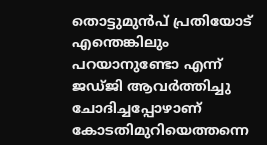തൊട്ടുമുന്‍പ് പ്രതിയോട് എന്തെങ്കിലും പറയാനുണ്ടോ എന്ന് ജഡ്ജി ആവര്‍ത്തിച്ചു ചോദിച്ചപ്പോഴാണ് കോടതിമുറിയെത്തന്നെ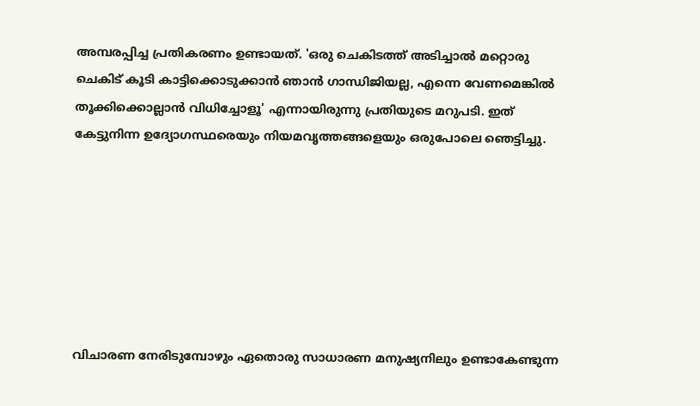അമ്പരപ്പിച്ച പ്രതികരണം ഉണ്ടായത്. 'ഒരു ചെകിടത്ത് അടിച്ചാല്‍ മറ്റൊരു ചെകിട് കൂടി കാട്ടിക്കൊടുക്കാന്‍ ഞാന്‍ ഗാന്ധിജിയല്ല, എന്നെ വേണമെങ്കില്‍ തൂക്കിക്കൊല്ലാന്‍ വിധിച്ചോളൂ' എന്നായിരുന്നു പ്രതിയുടെ മറുപടി. ഇത് കേട്ടുനിന്ന ഉദ്യോഗസ്ഥരെയും നിയമവൃത്തങ്ങളെയും ഒരുപോലെ ഞെട്ടിച്ചു.







വിചാരണ നേരിടുമ്പോഴും ഏതൊരു സാധാരണ മനുഷ്യനിലും ഉണ്ടാകേണ്ടുന്ന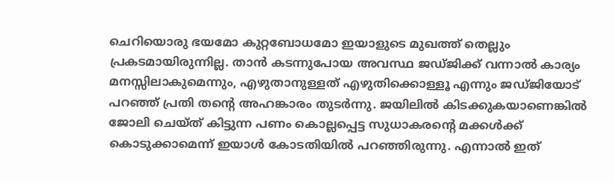ചെറിയൊരു ഭയമോ കുറ്റബോധമോ ഇയാളുടെ മുഖത്ത് തെല്ലും പ്രകടമായിരുന്നില്ല. താന്‍ കടന്നുപോയ അവസ്ഥ ജഡ്ജിക്ക് വന്നാല്‍ കാര്യം മനസ്സിലാകുമെന്നും, എഴുതാനുള്ളത് എഴുതിക്കൊള്ളൂ എന്നും ജഡ്ജിയോട് പറഞ്ഞ് പ്രതി തന്റെ അഹങ്കാരം തുടര്‍ന്നു. ജയിലില്‍ കിടക്കുകയാണെങ്കില്‍ ജോലി ചെയ്ത് കിട്ടുന്ന പണം കൊല്ലപ്പെട്ട സുധാകരന്റെ മക്കള്‍ക്ക് കൊടുക്കാമെന്ന് ഇയാള്‍ കോടതിയില്‍ പറഞ്ഞിരുന്നു. എന്നാല്‍ ഇത്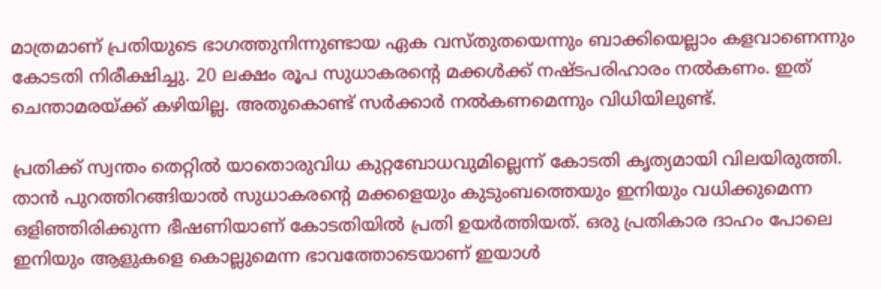മാത്രമാണ് പ്രതിയുടെ ഭാഗത്തുനിന്നുണ്ടായ ഏക വസ്തുതയെന്നും ബാക്കിയെല്ലാം കളവാണെന്നും കോടതി നിരീക്ഷിച്ചു. 20 ലക്ഷം രൂപ സുധാകരന്റെ മക്കള്‍ക്ക് നഷ്ടപരിഹാരം നല്‍കണം. ഇത് ചെന്താമരയ്ക്ക് കഴിയില്ല. അതുകൊണ്ട് സര്‍ക്കാര്‍ നല്‍കണമെന്നും വിധിയിലുണ്ട്.

പ്രതിക്ക് സ്വന്തം തെറ്റില്‍ യാതൊരുവിധ കുറ്റബോധവുമില്ലെന്ന് കോടതി കൃത്യമായി വിലയിരുത്തി. താന്‍ പുറത്തിറങ്ങിയാല്‍ സുധാകരന്റെ മക്കളെയും കുടുംബത്തെയും ഇനിയും വധിക്കുമെന്ന ഒളിഞ്ഞിരിക്കുന്ന ഭീഷണിയാണ് കോടതിയില്‍ പ്രതി ഉയര്‍ത്തിയത്. ഒരു പ്രതികാര ദാഹം പോലെ ഇനിയും ആളുകളെ കൊല്ലുമെന്ന ഭാവത്തോടെയാണ് ഇയാള്‍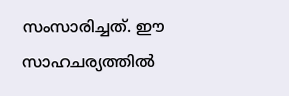സംസാരിച്ചത്. ഈ സാഹചര്യത്തില്‍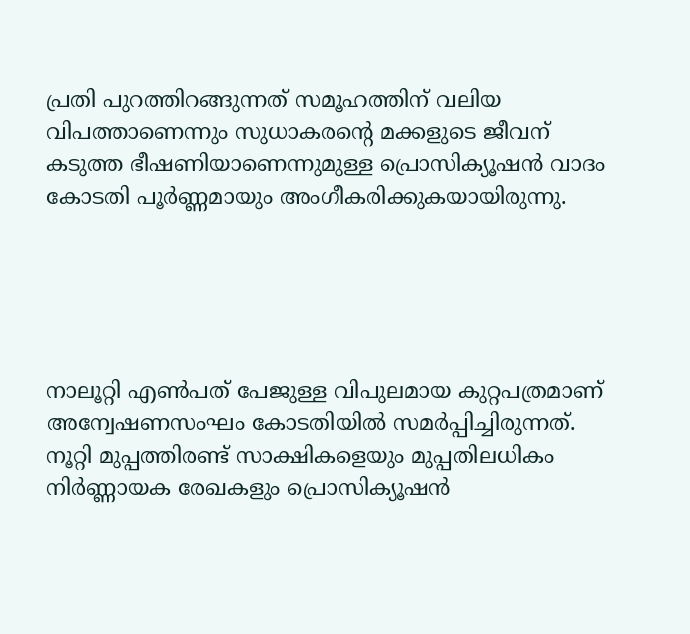പ്രതി പുറത്തിറങ്ങുന്നത് സമൂഹത്തിന് വലിയ വിപത്താണെന്നും സുധാകരന്റെ മക്കളുടെ ജീവന് കടുത്ത ഭീഷണിയാണെന്നുമുള്ള പ്രൊസിക്യൂഷന്‍ വാദം കോടതി പൂര്‍ണ്ണമായും അംഗീകരിക്കുകയായിരുന്നു.





നാലൂറ്റി എണ്‍പത് പേജുള്ള വിപുലമായ കുറ്റപത്രമാണ് അന്വേഷണസംഘം കോടതിയില്‍ സമര്‍പ്പിച്ചിരുന്നത്. നൂറ്റി മുപ്പത്തിരണ്ട് സാക്ഷികളെയും മുപ്പതിലധികം നിര്‍ണ്ണായക രേഖകളും പ്രൊസിക്യൂഷന്‍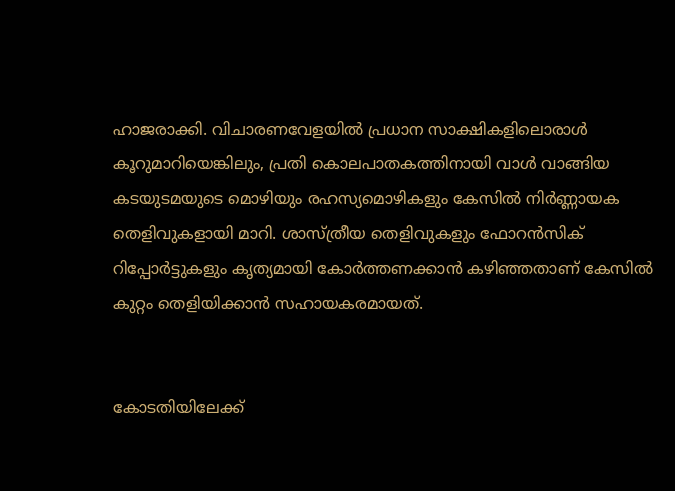ഹാജരാക്കി. വിചാരണവേളയില്‍ പ്രധാന സാക്ഷികളിലൊരാള്‍ കൂറുമാറിയെങ്കിലും, പ്രതി കൊലപാതകത്തിനായി വാള്‍ വാങ്ങിയ കടയുടമയുടെ മൊഴിയും രഹസ്യമൊഴികളും കേസില്‍ നിര്‍ണ്ണായക തെളിവുകളായി മാറി. ശാസ്ത്രീയ തെളിവുകളും ഫോറന്‍സിക് റിപ്പോര്‍ട്ടുകളും കൃത്യമായി കോര്‍ത്തണക്കാന്‍ കഴിഞ്ഞതാണ് കേസില്‍ കുറ്റം തെളിയിക്കാന്‍ സഹായകരമായത്.


കോടതിയിലേക്ക്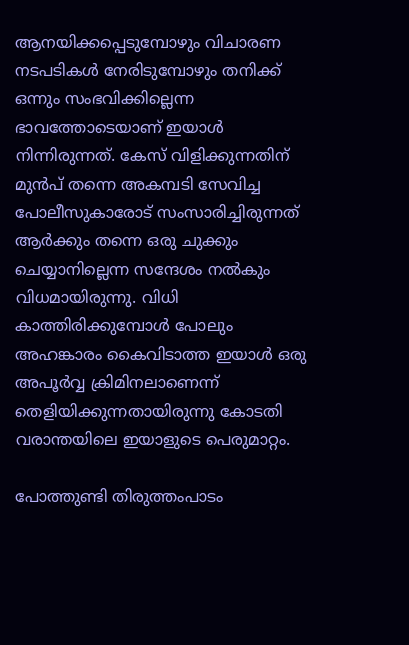ആനയിക്കപ്പെടുമ്പോഴും വിചാരണ നടപടികള്‍ നേരിടുമ്പോഴും തനിക്ക് ഒന്നും സംഭവിക്കില്ലെന്ന ഭാവത്തോടെയാണ് ഇയാള്‍ നിന്നിരുന്നത്. കേസ് വിളിക്കുന്നതിന് മുന്‍പ് തന്നെ അകമ്പടി സേവിച്ച പോലീസുകാരോട് സംസാരിച്ചിരുന്നത് ആര്‍ക്കും തന്നെ ഒരു ചുക്കും ചെയ്യാനില്ലെന്ന സന്ദേശം നല്‍കും വിധമായിരുന്നു. വിധി കാത്തിരിക്കുമ്പോള്‍ പോലും അഹങ്കാരം കൈവിടാത്ത ഇയാള്‍ ഒരു അപൂര്‍വ്വ ക്രിമിനലാണെന്ന് തെളിയിക്കുന്നതായിരുന്നു കോടതി വരാന്തയിലെ ഇയാളുടെ പെരുമാറ്റം.

പോത്തുണ്ടി തിരുത്തംപാടം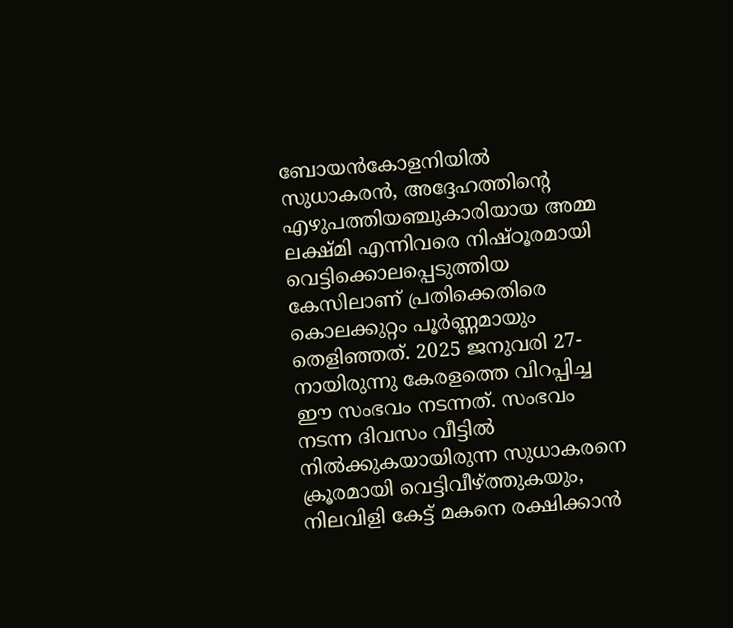ബോയന്‍കോളനിയില്‍ സുധാകരന്‍, അദ്ദേഹത്തിന്റെ എഴുപത്തിയഞ്ചുകാരിയായ അമ്മ ലക്ഷ്മി എന്നിവരെ നിഷ്ഠൂരമായി വെട്ടിക്കൊലപ്പെടുത്തിയ കേസിലാണ് പ്രതിക്കെതിരെ കൊലക്കുറ്റം പൂര്‍ണ്ണമായും തെളിഞ്ഞത്. 2025 ജനുവരി 27-നായിരുന്നു കേരളത്തെ വിറപ്പിച്ച ഈ സംഭവം നടന്നത്. സംഭവം നടന്ന ദിവസം വീട്ടില്‍ നില്‍ക്കുകയായിരുന്ന സുധാകരനെ ക്രൂരമായി വെട്ടിവീഴ്ത്തുകയും, നിലവിളി കേട്ട് മകനെ രക്ഷിക്കാന്‍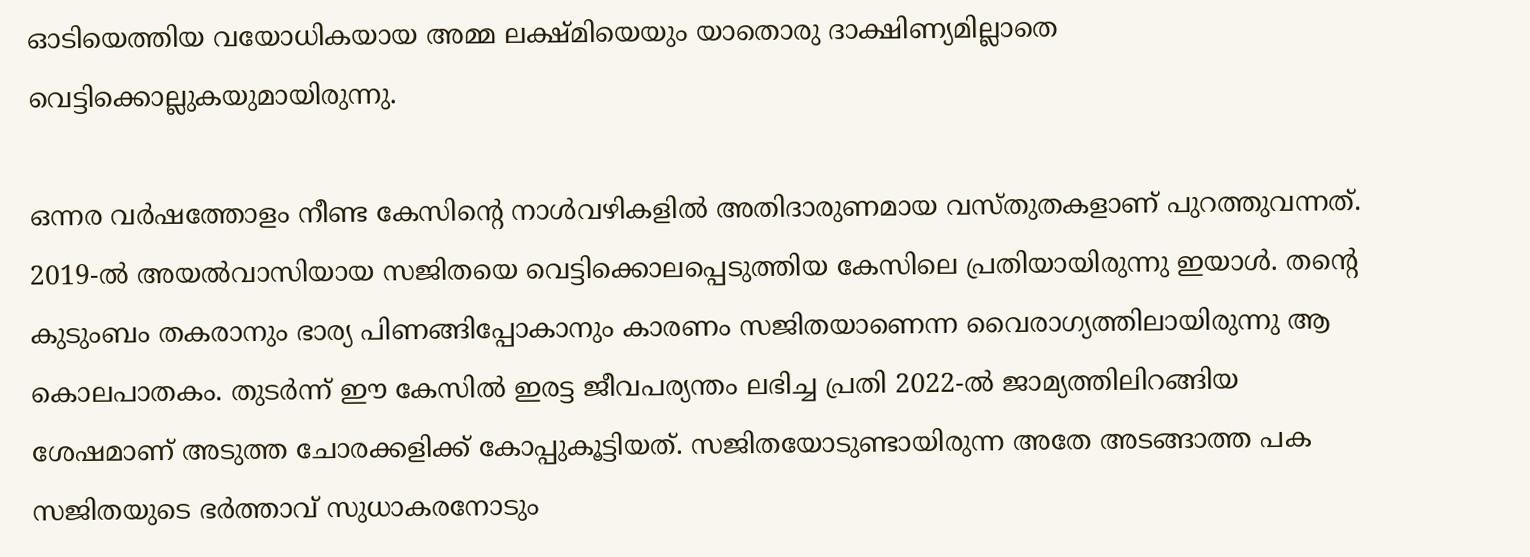ഓടിയെത്തിയ വയോധികയായ അമ്മ ലക്ഷ്മിയെയും യാതൊരു ദാക്ഷിണ്യമില്ലാതെ വെട്ടിക്കൊല്ലുകയുമായിരുന്നു.

ഒന്നര വര്‍ഷത്തോളം നീണ്ട കേസിന്റെ നാള്‍വഴികളില്‍ അതിദാരുണമായ വസ്തുതകളാണ് പുറത്തുവന്നത്. 2019-ല്‍ അയല്‍വാസിയായ സജിതയെ വെട്ടിക്കൊലപ്പെടുത്തിയ കേസിലെ പ്രതിയായിരുന്നു ഇയാള്‍. തന്റെ കുടുംബം തകരാനും ഭാര്യ പിണങ്ങിപ്പോകാനും കാരണം സജിതയാണെന്ന വൈരാഗ്യത്തിലായിരുന്നു ആ കൊലപാതകം. തുടര്‍ന്ന് ഈ കേസില്‍ ഇരട്ട ജീവപര്യന്തം ലഭിച്ച പ്രതി 2022-ല്‍ ജാമ്യത്തിലിറങ്ങിയ ശേഷമാണ് അടുത്ത ചോരക്കളിക്ക് കോപ്പുകൂട്ടിയത്. സജിതയോടുണ്ടായിരുന്ന അതേ അടങ്ങാത്ത പക സജിതയുടെ ഭര്‍ത്താവ് സുധാകരനോടും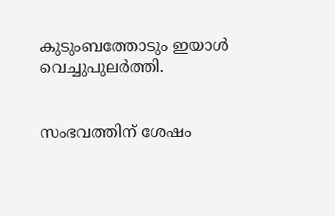കുടുംബത്തോടും ഇയാള്‍ വെച്ചുപുലര്‍ത്തി.


സംഭവത്തിന് ശേഷം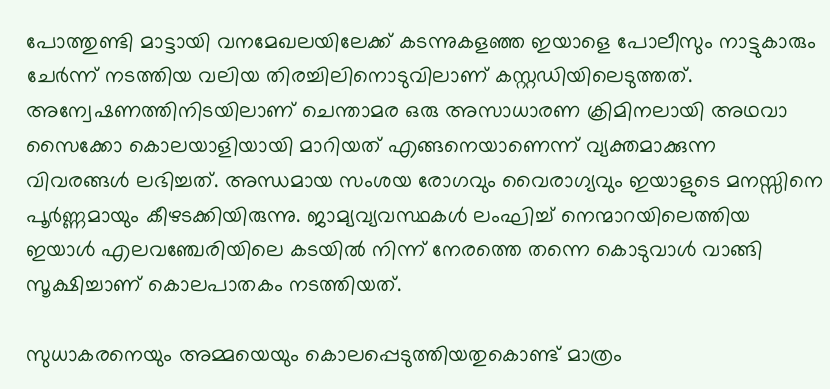പോത്തുണ്ടി മാട്ടായി വനമേഖലയിലേക്ക് കടന്നുകളഞ്ഞ ഇയാളെ പോലീസും നാട്ടുകാരും ചേര്‍ന്ന് നടത്തിയ വലിയ തിരച്ചിലിനൊടുവിലാണ് കസ്റ്റഡിയിലെടുത്തത്. അന്വേഷണത്തിനിടയിലാണ് ചെന്താമര ഒരു അസാധാരണ ക്രിമിനലായി അഥവാ സൈക്കോ കൊലയാളിയായി മാറിയത് എങ്ങനെയാണെന്ന് വ്യക്തമാക്കുന്ന വിവരങ്ങള്‍ ലഭിച്ചത്. അന്ധമായ സംശയ രോഗവും വൈരാഗ്യവും ഇയാളുടെ മനസ്സിനെ പൂര്‍ണ്ണമായും കീഴടക്കിയിരുന്നു. ജാമ്യവ്യവസ്ഥകള്‍ ലംഘിച്ച് നെന്മാറയിലെത്തിയ ഇയാള്‍ എലവഞ്ചേരിയിലെ കടയില്‍ നിന്ന് നേരത്തെ തന്നെ കൊടുവാള്‍ വാങ്ങി സൂക്ഷിച്ചാണ് കൊലപാതകം നടത്തിയത്.

സുധാകരനെയും അമ്മയെയും കൊലപ്പെടുത്തിയതുകൊണ്ട് മാത്രം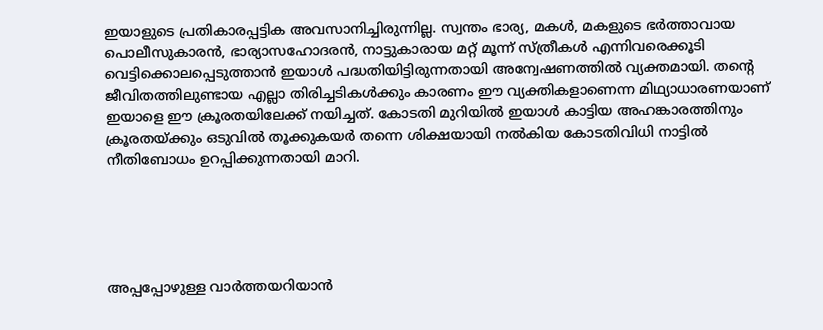ഇയാളുടെ പ്രതികാരപ്പട്ടിക അവസാനിച്ചിരുന്നില്ല. സ്വന്തം ഭാര്യ, മകള്‍, മകളുടെ ഭര്‍ത്താവായ പൊലീസുകാരന്‍, ഭാര്യാസഹോദരന്‍, നാട്ടുകാരായ മറ്റ് മൂന്ന് സ്ത്രീകള്‍ എന്നിവരെക്കൂടി വെട്ടിക്കൊലപ്പെടുത്താന്‍ ഇയാള്‍ പദ്ധതിയിട്ടിരുന്നതായി അന്വേഷണത്തില്‍ വ്യക്തമായി. തന്റെ ജീവിതത്തിലുണ്ടായ എല്ലാ തിരിച്ചടികള്‍ക്കും കാരണം ഈ വ്യക്തികളാണെന്ന മിഥ്യാധാരണയാണ് ഇയാളെ ഈ ക്രൂരതയിലേക്ക് നയിച്ചത്. കോടതി മുറിയില്‍ ഇയാള്‍ കാട്ടിയ അഹങ്കാരത്തിനും ക്രൂരതയ്ക്കും ഒടുവില്‍ തൂക്കുകയര്‍ തന്നെ ശിക്ഷയായി നല്‍കിയ കോടതിവിധി നാട്ടില്‍ നീതിബോധം ഉറപ്പിക്കുന്നതായി മാറി.





അപ്പപ്പോഴുള്ള വാര്‍ത്തയറിയാന്‍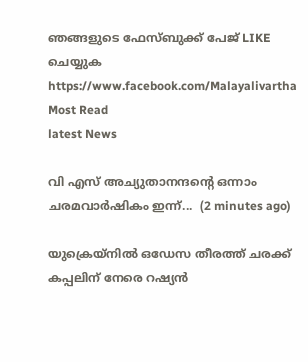ഞങ്ങളുടെ ഫേസ്‌ബുക്ക്‌ പേജ് LIKE ചെയ്യുക
https://www.facebook.com/Malayalivartha
Most Read
latest News

വി എസ്‌ അച്യുതാനന്ദന്റെ ഒന്നാം ചരമവാർഷികം ഇന്ന്...  (2 minutes ago)

യുക്രെയ്നിൽ ഒഡേസ തീരത്ത് ചരക്ക് കപ്പലിന് നേരെ റഷ്യൻ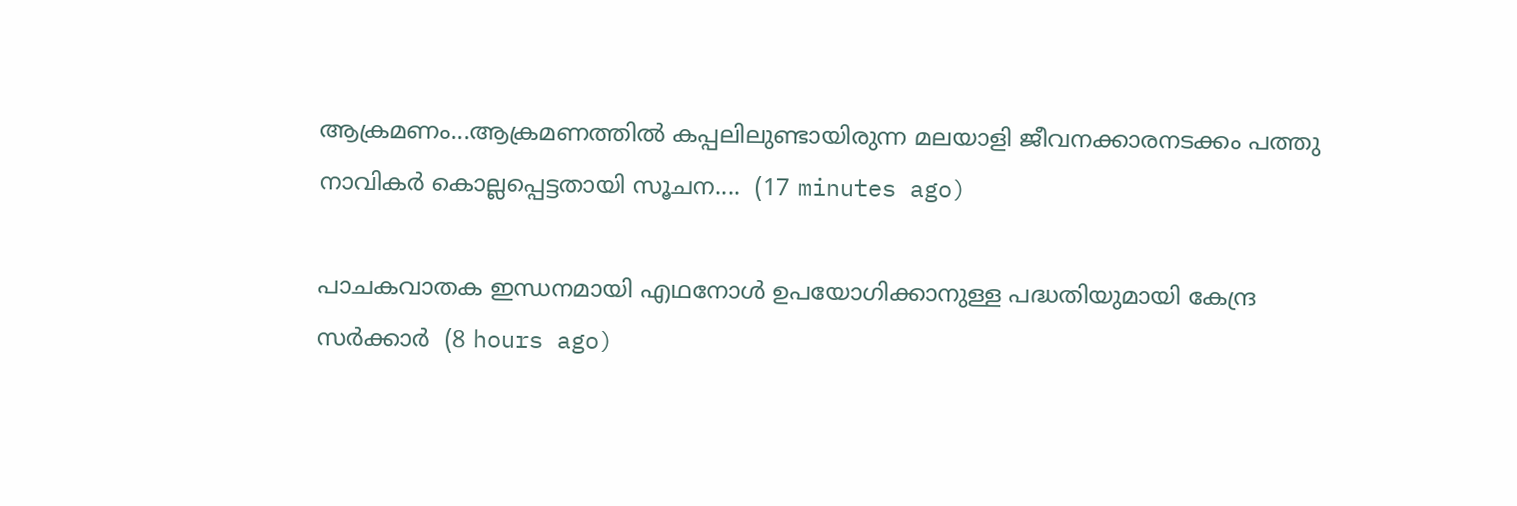ആക്രമണം...ആക്രമണത്തിൽ കപ്പലിലുണ്ടായിരുന്ന മലയാളി ജീവനക്കാരനടക്കം പത്തു നാവികർ കൊല്ലപ്പെട്ടതായി സൂചന....  (17 minutes ago)

പാചകവാതക ഇന്ധനമായി എഥനോള്‍ ഉപയോഗിക്കാനുള്ള പദ്ധതിയുമായി കേന്ദ്ര സര്‍ക്കാര്‍  (8 hours ago)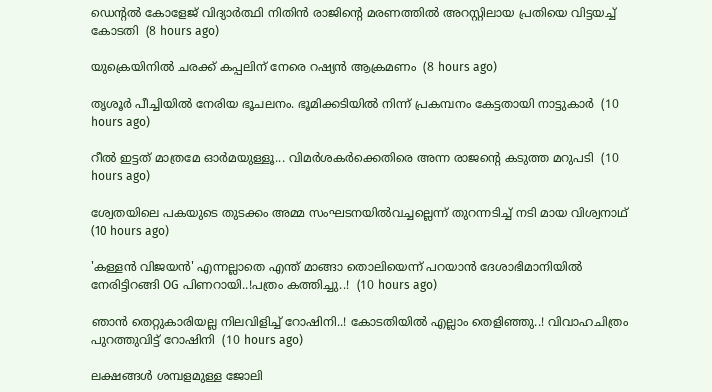ഡെന്റല്‍ കോളേജ് വിദ്യാര്‍ത്ഥി നിതിന്‍ രാജിന്റെ മരണത്തില്‍ അറസ്റ്റിലായ പ്രതിയെ വിട്ടയച്ച് കോടതി  (8 hours ago)

യുക്രെയിനില്‍ ചരക്ക് കപ്പലിന് നേരെ റഷ്യന്‍ ആക്രമണം  (8 hours ago)

തൃശൂർ പീച്ചിയിൽ നേരിയ ഭൂചലനം. ഭൂമിക്കടിയിൽ നിന്ന് പ്രകമ്പനം കേട്ടതായി നാട്ടുകാർ  (10 hours ago)

റീല്‍ ഇട്ടത് മാത്രമേ ഓര്‍മയുള്ളൂ... വിമര്‍ശകര്‍ക്കെതിരെ അന്ന രാജന്റെ കടുത്ത മറുപടി  (10 hours ago)

ശ്വേതയിലെ പകയുടെ തുടക്കം അമ്മ സംഘടനയില്‍വച്ചല്ലെന്ന് തുറന്നടിച്ച് നടി മായ വിശ്വനാഥ്  (10 hours ago)

'കള്ളന്‍ വിജയന്‍' എന്നല്ലാതെ എന്ത് മാങ്ങാ തൊലിയെന്ന് പറയാൻ ദേശാഭിമാനിയിൽ നേരിട്ടിറങ്ങി OG പിണറായി..!പത്രം കത്തിച്ചു..!  (10 hours ago)

ഞാൻ തെറ്റുകാരിയല്ല നിലവിളിച്ച് റോഷിനി..! കോടതിയിൽ എല്ലാം തെളിഞ്ഞു..! വിവാഹചിത്രം പുറത്തുവിട്ട് റോഷിനി  (10 hours ago)

ലക്ഷങ്ങൾ ശമ്പളമുള്ള ജോലി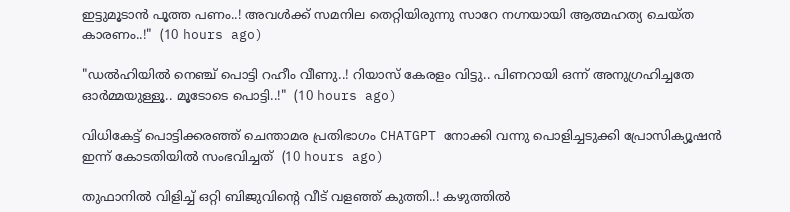ഇട്ടുമൂടാൻ പൂത്ത പണം..! അവൾക്ക് സമനില തെറ്റിയിരുന്നു സാറേ നഗ്നയായി ആത്മഹത്യ ചെയ്ത കാരണം..!"  (10 hours ago)

"ഡൽഹിയിൽ നെഞ്ച് പൊട്ടി റഹീം വീണു..! റിയാസ് കേരളം വിട്ടു.. പിണറായി ഒന്ന് അനുഗ്രഹിച്ചതേ ഓർമ്മയുള്ളൂ.. മൂടോടെ പൊട്ടി..!"  (10 hours ago)

വിധികേട്ട് പൊട്ടിക്കരഞ്ഞ് ചെന്താമര പ്രതിഭാഗം CHATGPT നോക്കി വന്നു പൊളിച്ചടുക്കി പ്രോസിക്യൂഷൻ ഇന്ന് കോടതിയിൽ സംഭവിച്ചത്  (10 hours ago)

തുഫാനിൽ വിളിച്ച് ഒറ്റി ബിജുവിന്റെ വീട് വളഞ്ഞ് കുത്തി..! കഴുത്തിൽ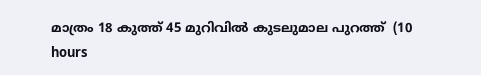മാത്രം 18 കുത്ത് 45 മുറിവിൽ കുടലുമാല പുറത്ത്  (10 hours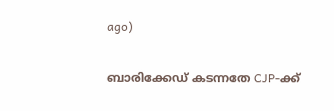ago)

ബാരിക്കേഡ് കടന്നതേ CJP-ക്ക്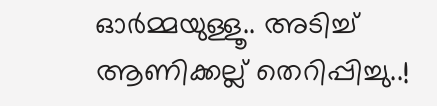ഓർമ്മയുള്ളൂ.. അടിച്ച് ആണിക്കല്ല് തെറിപ്പിച്ചു..!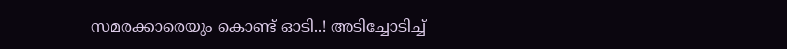സമരക്കാരെയും കൊണ്ട് ഓടി..! അടിച്ചോടിച്ച്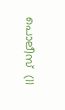പൊലീസ്  (11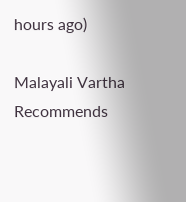hours ago)

Malayali Vartha Recommends